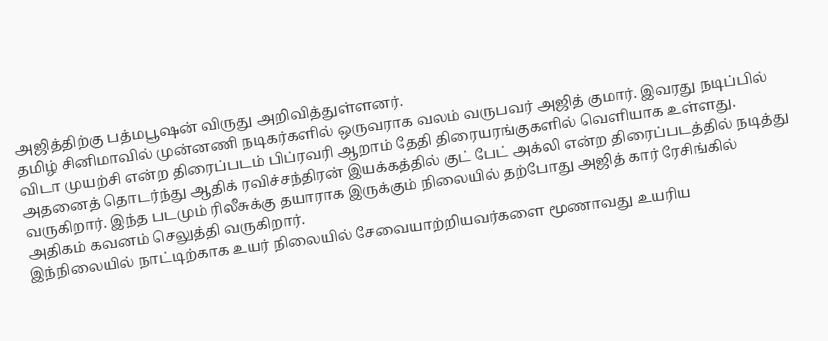அஜித்திற்கு பத்மபூஷன் விருது அறிவித்துள்ளனர்.
தமிழ் சினிமாவில் முன்னணி நடிகர்களில் ஒருவராக வலம் வருபவர் அஜித் குமார். இவரது நடிப்பில் விடா முயற்சி என்ற திரைப்படம் பிப்ரவரி ஆறாம் தேதி திரையரங்குகளில் வெளியாக உள்ளது.
அதனைத் தொடர்ந்து ஆதிக் ரவிச்சந்திரன் இயக்கத்தில் குட் பேட் அக்லி என்ற திரைப்படத்தில் நடித்து வருகிறார். இந்த படமும் ரிலீசுக்கு தயாராக இருக்கும் நிலையில் தற்போது அஜித் கார் ரேசிங்கில் அதிகம் கவனம் செலுத்தி வருகிறார்.
இந்நிலையில் நாட்டிற்காக உயர் நிலையில் சேவையாற்றியவர்களை மூணாவது உயரிய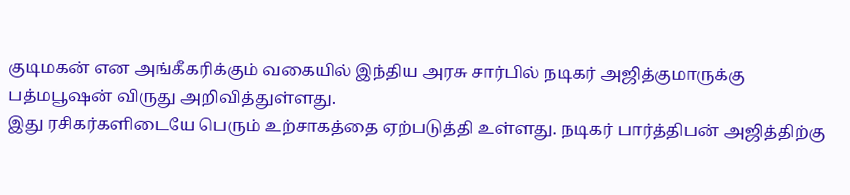குடிமகன் என அங்கீகரிக்கும் வகையில் இந்திய அரசு சார்பில் நடிகர் அஜித்குமாருக்கு பத்மபூஷன் விருது அறிவித்துள்ளது.
இது ரசிகர்களிடையே பெரும் உற்சாகத்தை ஏற்படுத்தி உள்ளது. நடிகர் பார்த்திபன் அஜித்திற்கு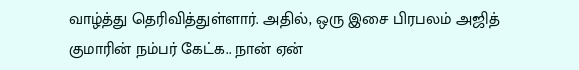வாழ்த்து தெரிவித்துள்ளார். அதில், ஒரு இசை பிரபலம் அஜித் குமாரின் நம்பர் கேட்க.. நான் ஏன்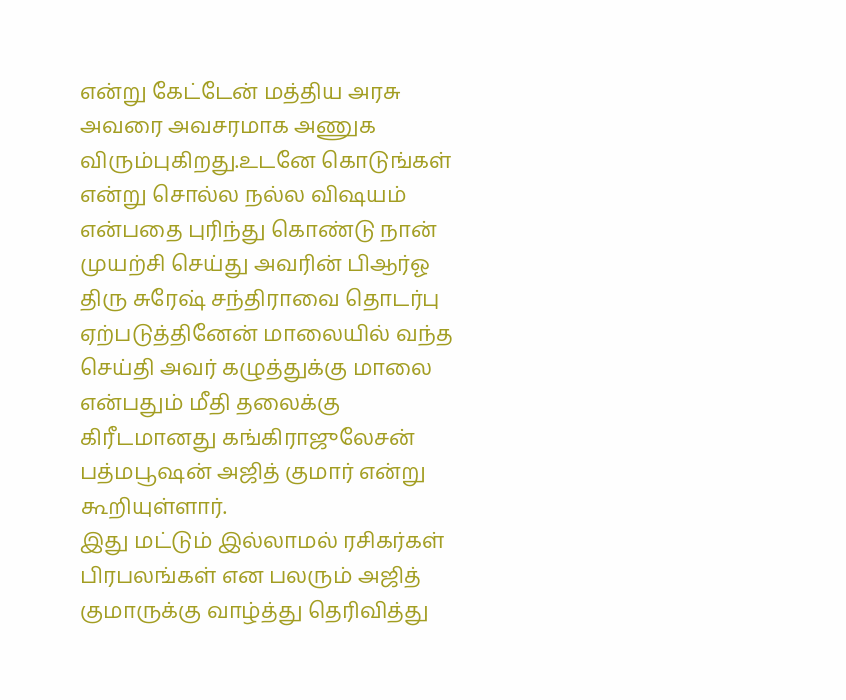என்று கேட்டேன் மத்திய அரசு அவரை அவசரமாக அணுக விரும்புகிறது.உடனே கொடுங்கள் என்று சொல்ல நல்ல விஷயம் என்பதை புரிந்து கொண்டு நான் முயற்சி செய்து அவரின் பிஆர்ஓ திரு சுரேஷ் சந்திராவை தொடர்பு ஏற்படுத்தினேன் மாலையில் வந்த செய்தி அவர் கழுத்துக்கு மாலை என்பதும் மீதி தலைக்கு கிரீடமானது கங்கிராஜுலேசன் பத்மபூஷன் அஜித் குமார் என்று கூறியுள்ளார்.
இது மட்டும் இல்லாமல் ரசிகர்கள் பிரபலங்கள் என பலரும் அஜித் குமாருக்கு வாழ்த்து தெரிவித்து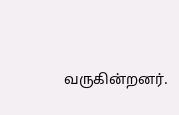வருகின்றனர்.